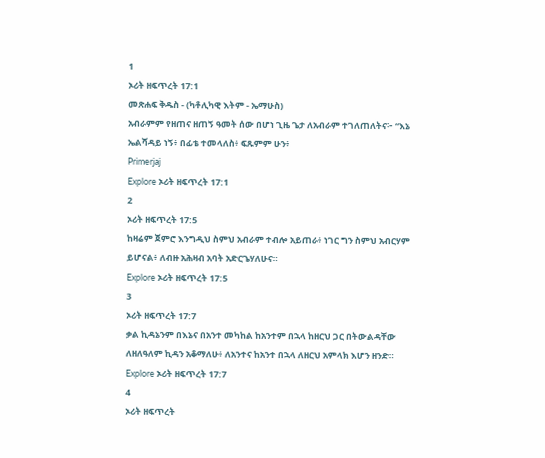1
ኦሪት ዘፍጥረት 17:1
መጽሐፍ ቅዱስ - (ካቶሊካዊ እትም - ኤማሁስ)
አብራምም የዘጠና ዘጠኝ ዓመት ሰው በሆነ ጊዜ ጌታ ለአብራም ተገለጠለትና፦ “እኔ ኤልሻዳይ ነኝ፥ በፊቴ ተመላለስ፥ ፍጹምም ሁን፥
Primerjaj
Explore ኦሪት ዘፍጥረት 17:1
2
ኦሪት ዘፍጥረት 17:5
ከዛሬም ጀምሮ እንግዲህ ስምህ አብራም ተብሎ አይጠራ፥ ነገር ግን ስምህ አብርሃም ይሆናል፥ ለብዙ አሕዛብ አባት አድርጌሃለሁና።
Explore ኦሪት ዘፍጥረት 17:5
3
ኦሪት ዘፍጥረት 17:7
ቃል ኪዳኔንም በእኔና በአንተ መካከል ከአንተም በኋላ ከዘርህ ጋር በትውልዳቸው ለዘለዓለም ኪዳን አቆማለሁ፥ ለአንተና ከአንተ በኋላ ለዘርህ አምላክ እሆን ዘንድ።
Explore ኦሪት ዘፍጥረት 17:7
4
ኦሪት ዘፍጥረት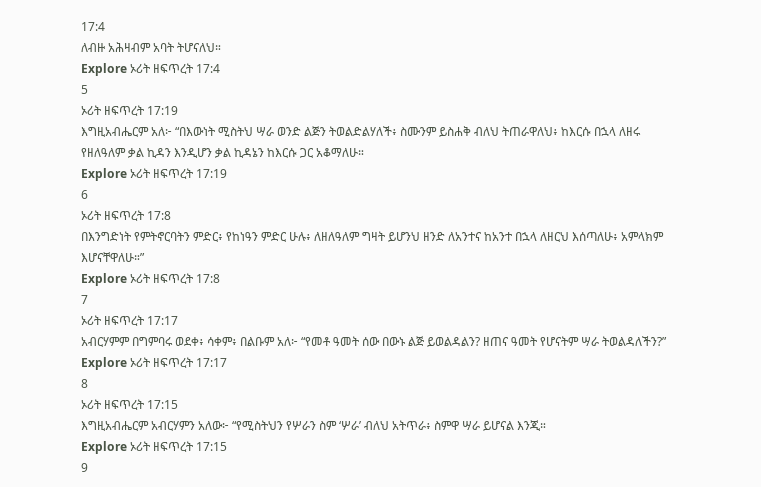17:4
ለብዙ አሕዛብም አባት ትሆናለህ።
Explore ኦሪት ዘፍጥረት 17:4
5
ኦሪት ዘፍጥረት 17:19
እግዚአብሔርም አለ፦ “በእውነት ሚስትህ ሣራ ወንድ ልጅን ትወልድልሃለች፥ ስሙንም ይስሐቅ ብለህ ትጠራዋለህ፥ ከእርሱ በኋላ ለዘሩ የዘለዓለም ቃል ኪዳን እንዲሆን ቃል ኪዳኔን ከእርሱ ጋር አቆማለሁ።
Explore ኦሪት ዘፍጥረት 17:19
6
ኦሪት ዘፍጥረት 17:8
በእንግድነት የምትኖርባትን ምድር፥ የከነዓን ምድር ሁሉ፥ ለዘለዓለም ግዛት ይሆንህ ዘንድ ለአንተና ከአንተ በኋላ ለዘርህ እሰጣለሁ፥ አምላክም እሆናቸዋለሁ።”
Explore ኦሪት ዘፍጥረት 17:8
7
ኦሪት ዘፍጥረት 17:17
አብርሃምም በግምባሩ ወደቀ፥ ሳቀም፥ በልቡም አለ፦ “የመቶ ዓመት ሰው በውኑ ልጅ ይወልዳልን? ዘጠና ዓመት የሆናትም ሣራ ትወልዳለችን?”
Explore ኦሪት ዘፍጥረት 17:17
8
ኦሪት ዘፍጥረት 17:15
እግዚአብሔርም አብርሃምን አለው፦ “የሚስትህን የሦራን ስም ‘ሦራ’ ብለህ አትጥራ፥ ስምዋ ሣራ ይሆናል እንጂ።
Explore ኦሪት ዘፍጥረት 17:15
9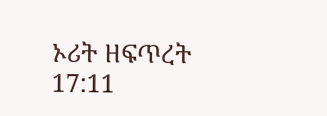ኦሪት ዘፍጥረት 17:11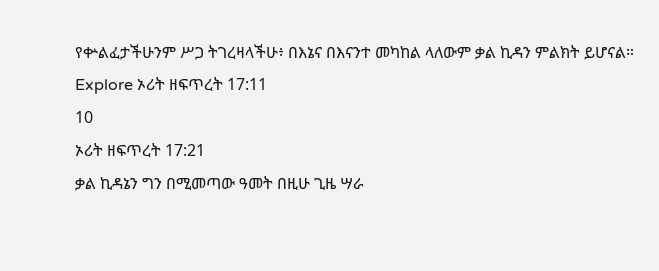የቍልፈታችሁንም ሥጋ ትገረዛላችሁ፥ በእኔና በእናንተ መካከል ላለውም ቃል ኪዳን ምልክት ይሆናል።
Explore ኦሪት ዘፍጥረት 17:11
10
ኦሪት ዘፍጥረት 17:21
ቃል ኪዳኔን ግን በሚመጣው ዓመት በዚሁ ጊዜ ሣራ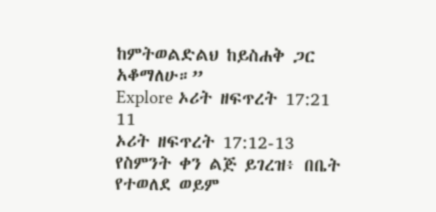ከምትወልድልህ ከይስሐቅ ጋር አቆማለሁ።”
Explore ኦሪት ዘፍጥረት 17:21
11
ኦሪት ዘፍጥረት 17:12-13
የስምንት ቀን ልጅ ይገረዝ፥ በቤት የተወለደ ወይም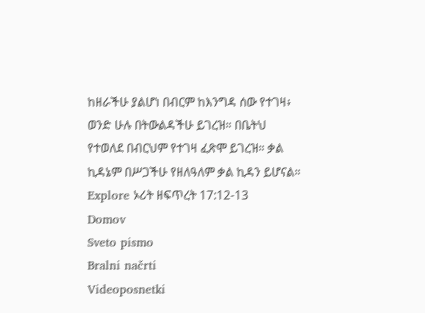ከዘራችሁ ያልሆነ በብርም ከእንግዳ ሰው የተገዛ፥ ወንድ ሁሉ በትውልዳችሁ ይገረዝ። በቤትህ የተወለደ በብርህም የተገዛ ፈጽሞ ይገረዝ። ቃል ኪዳኔም በሥጋችሁ የዘለዓለም ቃል ኪዳን ይሆናል።
Explore ኦሪት ዘፍጥረት 17:12-13
Domov
Sveto pismo
Bralni načrti
Videoposnetki